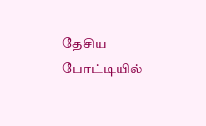தேசிய போட்டியில்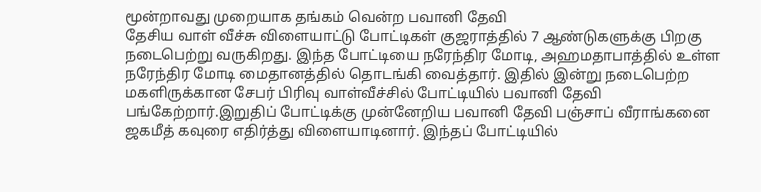மூன்றாவது முறையாக தங்கம் வென்ற பவானி தேவி
தேசிய வாள் வீச்சு விளையாட்டு போட்டிகள் குஜராத்தில் 7 ஆண்டுகளுக்கு பிறகு நடைபெற்று வருகிறது. இந்த போட்டியை நரேந்திர மோடி, அஹமதாபாத்தில் உள்ள நரேந்திர மோடி மைதானத்தில் தொடங்கி வைத்தார். இதில் இன்று நடைபெற்ற மகளிருக்கான சேபர் பிரிவு வாள்வீச்சில் போட்டியில் பவானி தேவி பங்கேற்றார்.இறுதிப் போட்டிக்கு முன்னேறிய பவானி தேவி பஞ்சாப் வீராங்கனை ஜகமீத் கவுரை எதிர்த்து விளையாடினார். இந்தப் போட்டியில்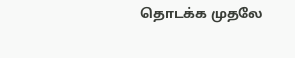தொடக்க முதலே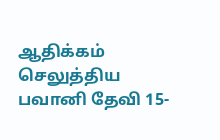ஆதிக்கம் செலுத்திய பவானி தேவி 15-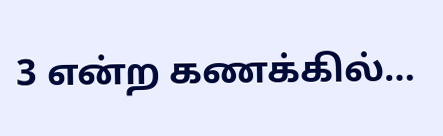3 என்ற கணக்கில்…